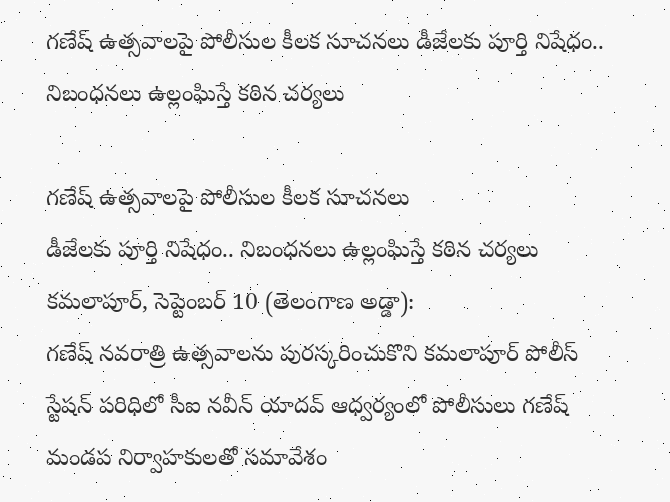గణేష్ ఉత్సవాలపై పోలీసుల కీలక సూచనలు డీజేలకు పూర్తి నిషేధం.. నిబంధనలు ఉల్లంఘిస్తే కఠిన చర్యలు

గణేష్ ఉత్సవాలపై పోలీసుల కీలక సూచనలు
డీజేలకు పూర్తి నిషేధం.. నిబంధనలు ఉల్లంఘిస్తే కఠిన చర్యలు
కమలాపూర్, సెప్టెంబర్ 10 (తెలంగాణ అడ్డా):
గణేష్ నవరాత్రి ఉత్సవాలను పురస్కరించుకొని కమలాపూర్ పోలీస్ స్టేషన్ పరిధిలో సీఐ నవీన్ యాదవ్ ఆధ్వర్యంలో పోలీసులు గణేష్ మండప నిర్వాహకులతో సమావేశం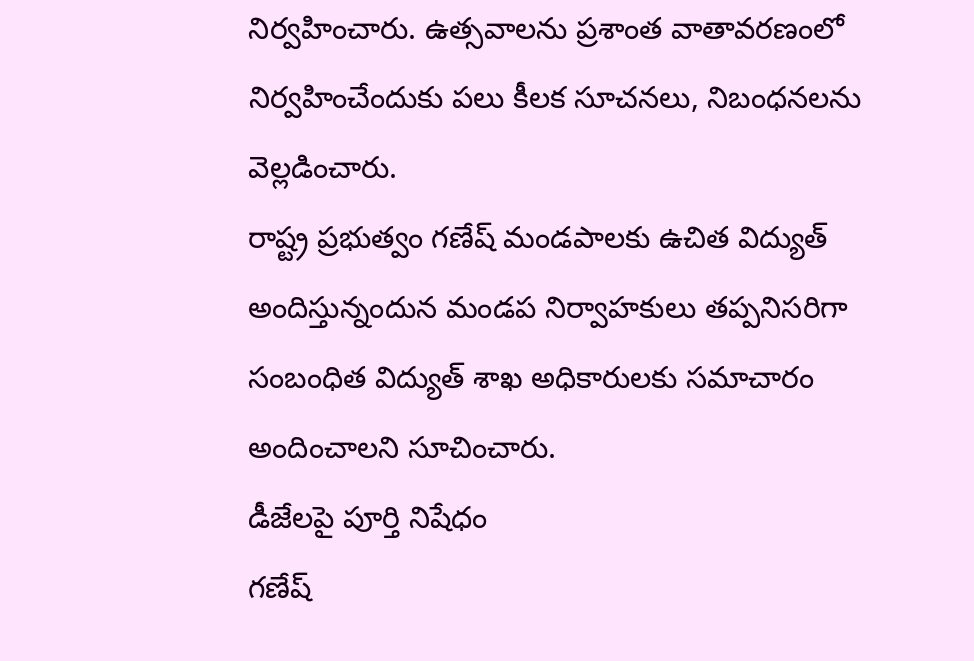నిర్వహించారు. ఉత్సవాలను ప్రశాంత వాతావరణంలో నిర్వహించేందుకు పలు కీలక సూచనలు, నిబంధనలను వెల్లడించారు.
రాష్ట్ర ప్రభుత్వం గణేష్ మండపాలకు ఉచిత విద్యుత్ అందిస్తున్నందున మండప నిర్వాహకులు తప్పనిసరిగా సంబంధిత విద్యుత్ శాఖ అధికారులకు సమాచారం అందించాలని సూచించారు.
డీజేలపై పూర్తి నిషేధం
గణేష్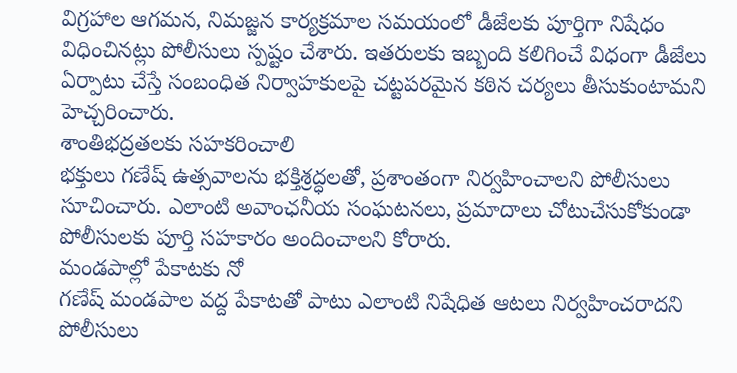విగ్రహాల ఆగమన, నిమజ్జన కార్యక్రమాల సమయంలో డీజేలకు పూర్తిగా నిషేధం విధించినట్లు పోలీసులు స్పష్టం చేశారు. ఇతరులకు ఇబ్బంది కలిగించే విధంగా డీజేలు ఏర్పాటు చేస్తే సంబంధిత నిర్వాహకులపై చట్టపరమైన కఠిన చర్యలు తీసుకుంటామని హెచ్చరించారు.
శాంతిభద్రతలకు సహకరించాలి
భక్తులు గణేష్ ఉత్సవాలను భక్తిశ్రద్ధలతో, ప్రశాంతంగా నిర్వహించాలని పోలీసులు సూచించారు. ఎలాంటి అవాంఛనీయ సంఘటనలు, ప్రమాదాలు చోటుచేసుకోకుండా పోలీసులకు పూర్తి సహకారం అందించాలని కోరారు.
మండపాల్లో పేకాటకు నో
గణేష్ మండపాల వద్ద పేకాటతో పాటు ఎలాంటి నిషేధిత ఆటలు నిర్వహించరాదని పోలీసులు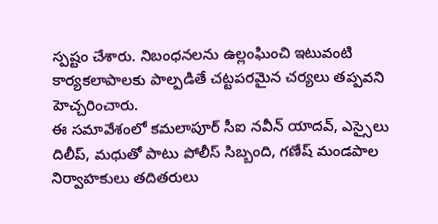స్పష్టం చేశారు. నిబంధనలను ఉల్లంఘించి ఇటువంటి కార్యకలాపాలకు పాల్పడితే చట్టపరమైన చర్యలు తప్పవని హెచ్చరించారు.
ఈ సమావేశంలో కమలాపూర్ సీఐ నవీన్ యాదవ్, ఎస్సైలు దిలీప్, మధుతో పాటు పోలీస్ సిబ్బంది, గణేష్ మండపాల నిర్వాహకులు తదితరులు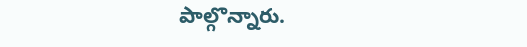పాల్గొన్నారు.